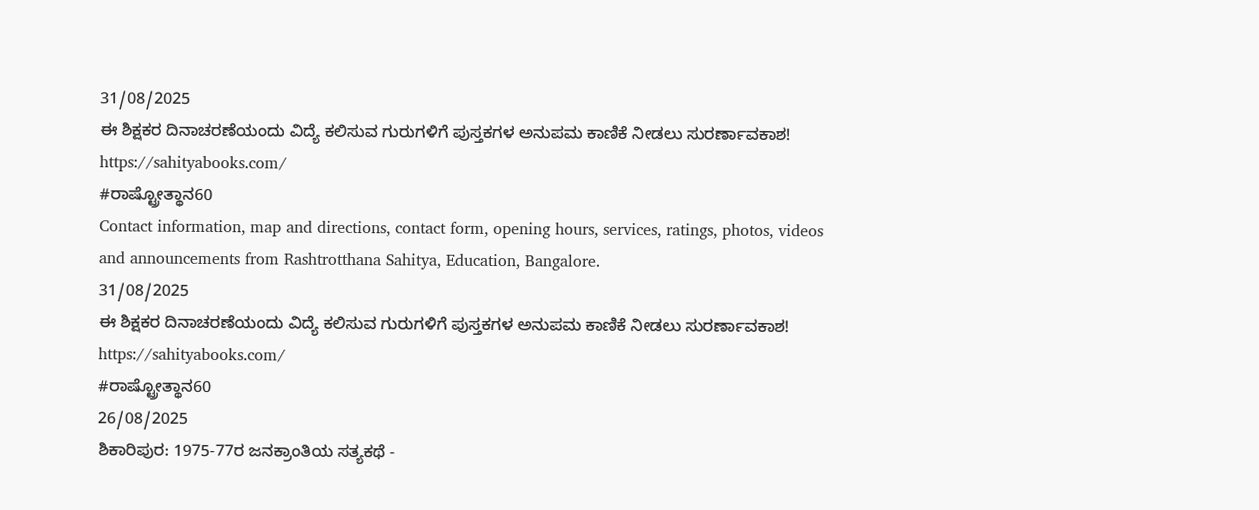31/08/2025
ಈ ಶಿಕ್ಷಕರ ದಿನಾಚರಣೆಯಂದು ವಿದ್ಯೆ ಕಲಿಸುವ ಗುರುಗಳಿಗೆ ಪುಸ್ತಕಗಳ ಅನುಪಮ ಕಾಣಿಕೆ ನೀಡಲು ಸುರರ್ಣಾವಕಾಶ!
https://sahityabooks.com/
#ರಾಷ್ಟ್ರೋತ್ಥಾನ60
Contact information, map and directions, contact form, opening hours, services, ratings, photos, videos and announcements from Rashtrotthana Sahitya, Education, Bangalore.
31/08/2025
ಈ ಶಿಕ್ಷಕರ ದಿನಾಚರಣೆಯಂದು ವಿದ್ಯೆ ಕಲಿಸುವ ಗುರುಗಳಿಗೆ ಪುಸ್ತಕಗಳ ಅನುಪಮ ಕಾಣಿಕೆ ನೀಡಲು ಸುರರ್ಣಾವಕಾಶ!
https://sahityabooks.com/
#ರಾಷ್ಟ್ರೋತ್ಥಾನ60
26/08/2025
ಶಿಕಾರಿಪುರ: 1975-77ರ ಜನಕ್ರಾಂತಿಯ ಸತ್ಯಕಥೆ -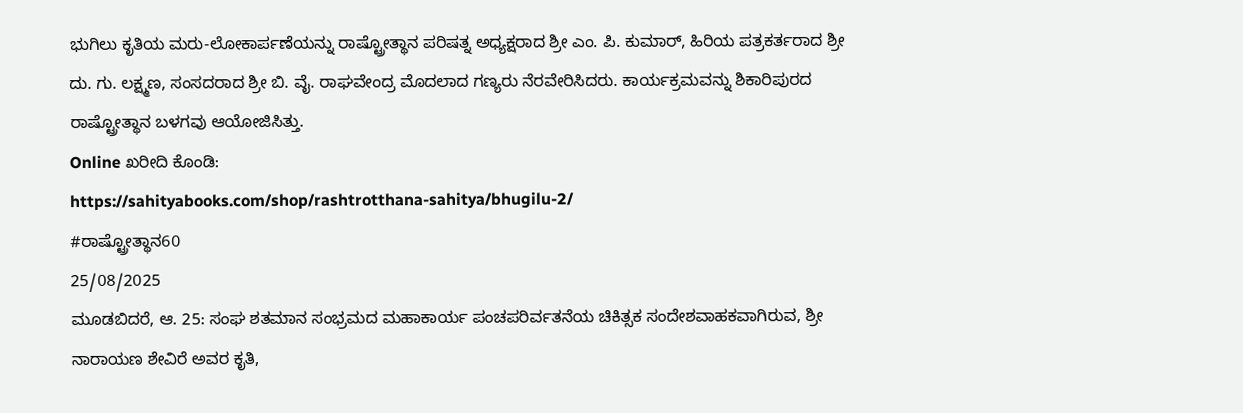ಭುಗಿಲು ಕೃತಿಯ ಮರು-ಲೋಕಾರ್ಪಣೆಯನ್ನು ರಾಷ್ಟ್ರೋತ್ಥಾನ ಪರಿಷತ್ನ ಅಧ್ಯಕ್ಷರಾದ ಶ್ರೀ ಎಂ. ಪಿ. ಕುಮಾರ್, ಹಿರಿಯ ಪತ್ರಕರ್ತರಾದ ಶ್ರೀ ದು. ಗು. ಲಕ್ಷ್ಮಣ, ಸಂಸದರಾದ ಶ್ರೀ ಬಿ. ವೈ. ರಾಘವೇಂದ್ರ ಮೊದಲಾದ ಗಣ್ಯರು ನೆರವೇರಿಸಿದರು. ಕಾರ್ಯಕ್ರಮವನ್ನು ಶಿಕಾರಿಪುರದ ರಾಷ್ಟ್ರೋತ್ಥಾನ ಬಳಗವು ಆಯೋಜಿಸಿತ್ತು.
Online ಖರೀದಿ ಕೊಂಡಿ:
https://sahityabooks.com/shop/rashtrotthana-sahitya/bhugilu-2/
#ರಾಷ್ಟ್ರೋತ್ಥಾನ60
25/08/2025
ಮೂಡಬಿದರೆ, ಆ. 25: ಸಂಘ ಶತಮಾನ ಸಂಭ್ರಮದ ಮಹಾಕಾರ್ಯ ಪಂಚಪರಿರ್ವತನೆಯ ಚಿಕಿತ್ಸಕ ಸಂದೇಶವಾಹಕವಾಗಿರುವ, ಶ್ರೀ ನಾರಾಯಣ ಶೇವಿರೆ ಅವರ ಕೃತಿ,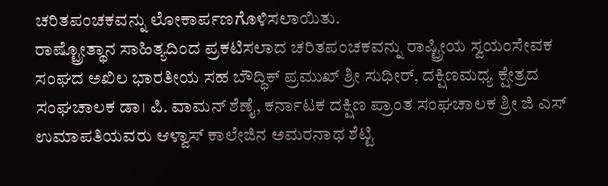ಚರಿತಪಂಚಕವನ್ನು ಲೋಕಾರ್ಪಣಗೊಳಿಸಲಾಯಿತು.
ರಾಷ್ಟ್ರೋತ್ಥಾನ ಸಾಹಿತ್ಯದಿಂದ ಪ್ರಕಟಿಸಲಾದ ಚರಿತಪಂಚಕವನ್ನು ರಾಷ್ಟ್ರೀಯ ಸ್ವಯಂಸೇವಕ ಸಂಘದ ಅಖಿಲ ಭಾರತೀಯ ಸಹ ಬೌದ್ಧಿಕ್ ಪ್ರಮುಖ್ ಶ್ರೀ ಸುಧೀರ್, ದಕ್ಷಿಣಮಧ್ಯ ಕ್ಷೇತ್ರದ ಸಂಘಚಾಲಕ ಡಾ। ಪಿ. ವಾಮನ್ ಶೆಣೈ, ಕರ್ನಾಟಕ ದಕ್ಷಿಣ ಪ್ರಾಂತ ಸಂಘಚಾಲಕ ಶ್ರೀ ಜಿ ಎಸ್ ಉಮಾಪತಿಯವರು ಆಳ್ವಾಸ್ ಕಾಲೇಜಿನ ಅಮರನಾಥ ಶೆಟ್ಟಿ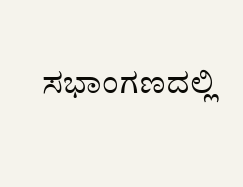ಸಭಾಂಗಣದಲ್ಲಿ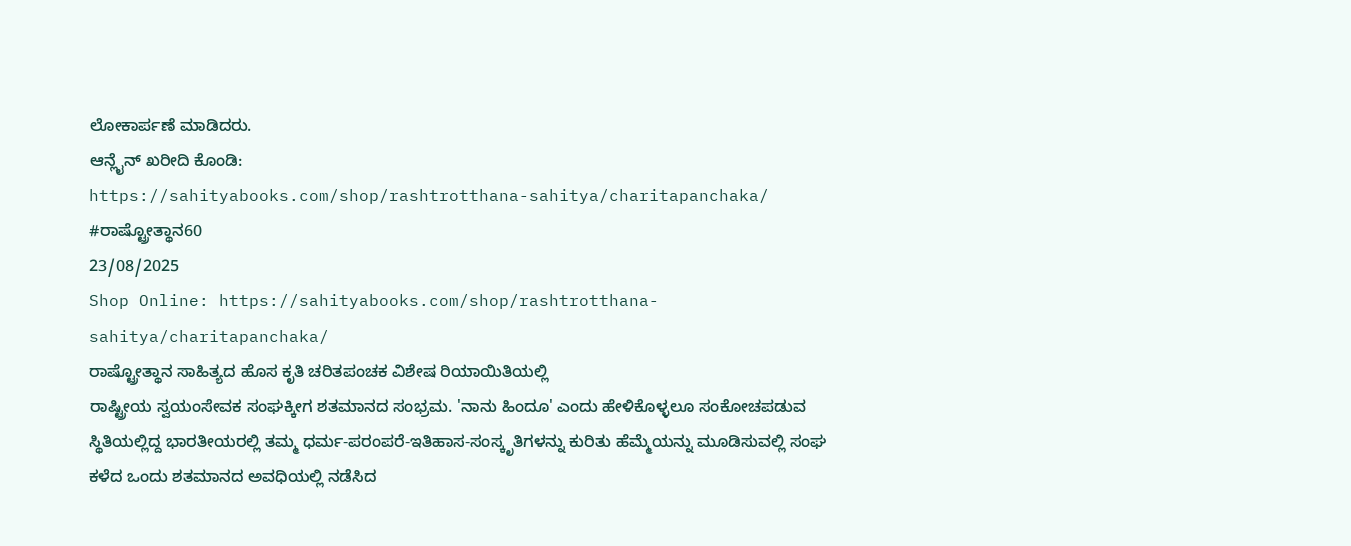ಲೋಕಾರ್ಪಣೆ ಮಾಡಿದರು.
ಆನ್ಲೈನ್ ಖರೀದಿ ಕೊಂಡಿ:
https://sahityabooks.com/shop/rashtrotthana-sahitya/charitapanchaka/
#ರಾಷ್ಟ್ರೋತ್ಥಾನ60
23/08/2025
Shop Online: https://sahityabooks.com/shop/rashtrotthana-sahitya/charitapanchaka/
ರಾಷ್ಟ್ರೋತ್ಥಾನ ಸಾಹಿತ್ಯದ ಹೊಸ ಕೃತಿ ಚರಿತಪಂಚಕ ವಿಶೇಷ ರಿಯಾಯಿತಿಯಲ್ಲಿ
ರಾಷ್ಟ್ರೀಯ ಸ್ವಯಂಸೇವಕ ಸಂಘಕ್ಕೀಗ ಶತಮಾನದ ಸಂಭ್ರಮ. 'ನಾನು ಹಿಂದೂ' ಎಂದು ಹೇಳಿಕೊಳ್ಳಲೂ ಸಂಕೋಚಪಡುವ ಸ್ಥಿತಿಯಲ್ಲಿದ್ದ ಭಾರತೀಯರಲ್ಲಿ ತಮ್ಮ ಧರ್ಮ-ಪರಂಪರೆ-ಇತಿಹಾಸ-ಸಂಸ್ಕೃತಿಗಳನ್ನು ಕುರಿತು ಹೆಮ್ಮೆಯನ್ನು ಮೂಡಿಸುವಲ್ಲಿ ಸಂಘ ಕಳೆದ ಒಂದು ಶತಮಾನದ ಅವಧಿಯಲ್ಲಿ ನಡೆಸಿದ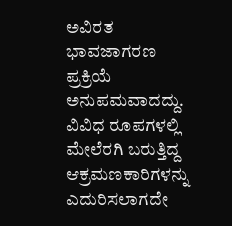ಅವಿರತ ಭಾವಜಾಗರಣ ಪ್ರಕ್ರಿಯೆ ಅನುಪಮವಾದದ್ದು. ವಿವಿಧ ರೂಪಗಳಲ್ಲಿ ಮೇಲೆರಗಿ ಬರುತ್ತಿದ್ದ ಆಕ್ರಮಣಕಾರಿಗಳನ್ನು ಎದುರಿಸಲಾಗದೇ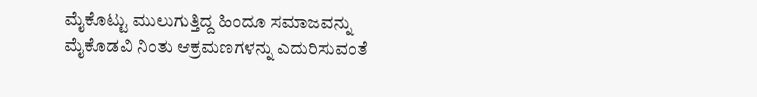ಮೈಕೊಟ್ಟು ಮುಲುಗುತ್ತಿದ್ದ ಹಿಂದೂ ಸಮಾಜವನ್ನು ಮೈಕೊಡವಿ ನಿಂತು ಆಕ್ರಮಣಗಳನ್ನು ಎದುರಿಸುವಂತೆ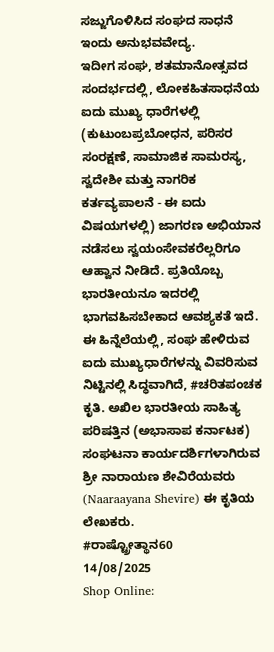ಸಜ್ಜುಗೊಳಿಸಿದ ಸಂಘದ ಸಾಧನೆ ಇಂದು ಅನುಭವವೇದ್ಯ.
ಇದೀಗ ಸಂಘ, ಶತಮಾನೋತ್ಸವದ ಸಂದರ್ಭದಲ್ಲಿ, ಲೋಕಹಿತಸಾಧನೆಯ ಐದು ಮುಖ್ಯ ಧಾರೆಗಳಲ್ಲಿ (ಕುಟುಂಬಪ್ರಬೋಧನ, ಪರಿಸರ ಸಂರಕ್ಷಣೆ, ಸಾಮಾಜಿಕ ಸಾಮರಸ್ಯ, ಸ್ವದೇಶೀ ಮತ್ತು ನಾಗರಿಕ ಕರ್ತವ್ಯಪಾಲನೆ - ಈ ಐದು ವಿಷಯಗಳಲ್ಲಿ) ಜಾಗರಣ ಅಭಿಯಾನ ನಡೆಸಲು ಸ್ವಯಂಸೇವಕರೆಲ್ಲರಿಗೂ ಆಹ್ವಾನ ನೀಡಿದೆ. ಪ್ರತಿಯೊಬ್ಬ ಭಾರತೀಯನೂ ಇದರಲ್ಲಿ ಭಾಗವಹಿಸಬೇಕಾದ ಆವಶ್ಯಕತೆ ಇದೆ.
ಈ ಹಿನ್ನೆಲೆಯಲ್ಲಿ, ಸಂಘ ಹೇಳಿರುವ ಐದು ಮುಖ್ಯಧಾರೆಗಳನ್ನು ವಿವರಿಸುವ ನಿಟ್ಟಿನಲ್ಲಿ ಸಿದ್ಧವಾಗಿದೆ, #ಚರಿತಪಂಚಕ ಕೃತಿ. ಅಖಿಲ ಭಾರತೀಯ ಸಾಹಿತ್ಯ ಪರಿಷತ್ತಿನ (ಅಭಾಸಾಪ ಕರ್ನಾಟಕ) ಸಂಘಟನಾ ಕಾರ್ಯದರ್ಶಿಗಳಾಗಿರುವ ಶ್ರೀ ನಾರಾಯಣ ಶೇವಿರೆಯವರು (Naaraayana Shevire) ಈ ಕೃತಿಯ ಲೇಖಕರು.
#ರಾಷ್ಟ್ರೋತ್ಥಾನ60
14/08/2025
Shop Online: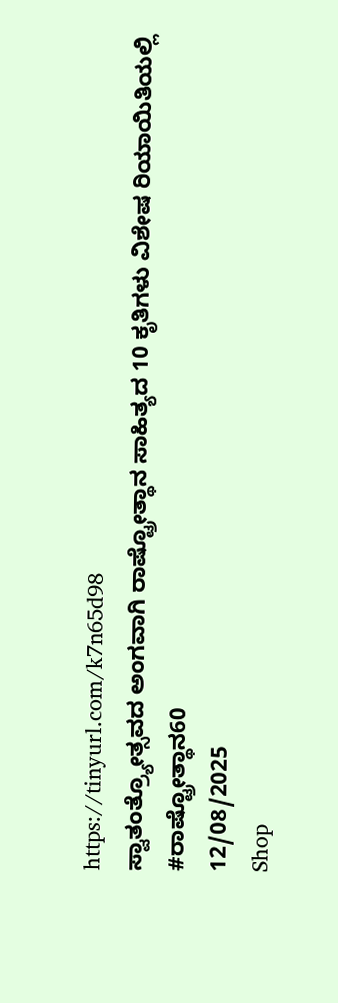https://tinyurl.com/k7n65d98
ಸ್ವಾತಂತ್ರ್ಯೋತ್ಸವದ ಅಂಗವಾಗಿ ರಾಷ್ಟ್ರೋತ್ಥಾನ ಸಾಹಿತ್ಯದ 10 ಕೃತಿಗಳು ವಿಶೇಷ ರಿಯಾಯಿತಿಯಲ್ಲಿ
#ರಾಷ್ಟ್ರೋತ್ಥಾನ60
12/08/2025
Shop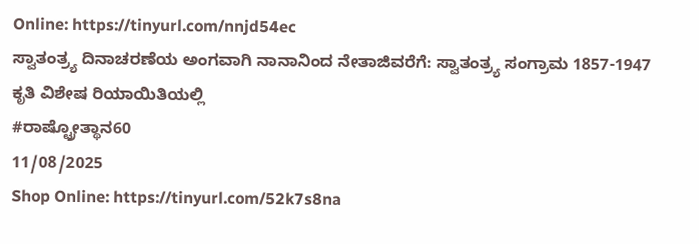Online: https://tinyurl.com/nnjd54ec
ಸ್ವಾತಂತ್ರ್ಯ ದಿನಾಚರಣೆಯ ಅಂಗವಾಗಿ ನಾನಾನಿಂದ ನೇತಾಜಿವರೆಗೆ: ಸ್ವಾತಂತ್ರ್ಯ ಸಂಗ್ರಾಮ 1857-1947 ಕೃತಿ ವಿಶೇಷ ರಿಯಾಯಿತಿಯಲ್ಲಿ
#ರಾಷ್ಟ್ರೋತ್ಥಾನ60
11/08/2025
Shop Online: https://tinyurl.com/52k7s8na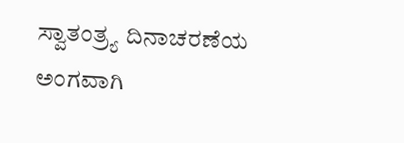ಸ್ವಾತಂತ್ರ್ಯ ದಿನಾಚರಣೆಯ ಅಂಗವಾಗಿ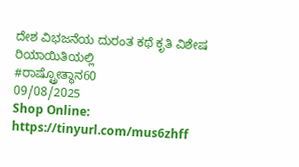ದೇಶ ವಿಭಜನೆಯ ದುರಂತ ಕಥೆ ಕೃತಿ ವಿಶೇಷ ರಿಯಾಯಿತಿಯಲ್ಲಿ
#ರಾಷ್ಟ್ರೋತ್ಥಾನ60
09/08/2025
Shop Online: https://tinyurl.com/mus6zhff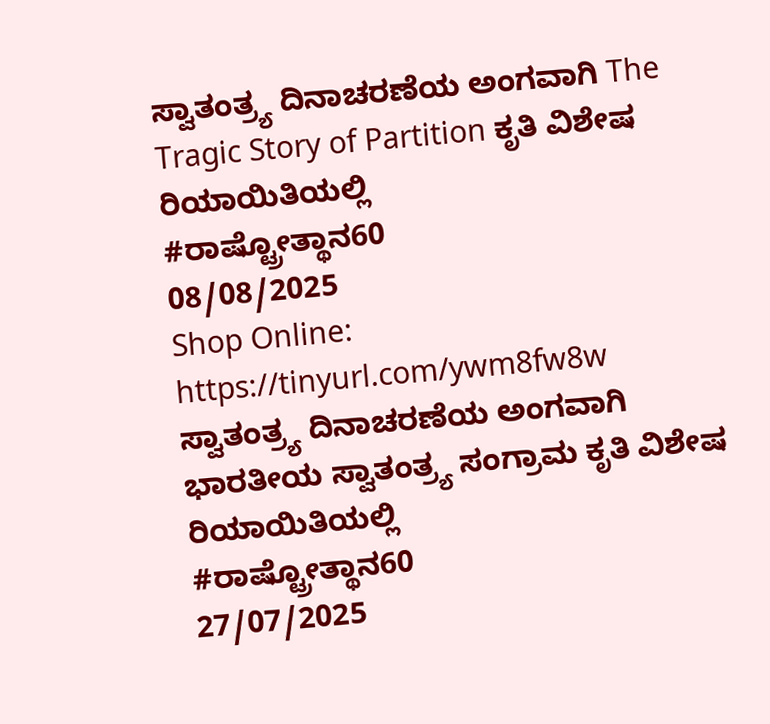ಸ್ವಾತಂತ್ರ್ಯ ದಿನಾಚರಣೆಯ ಅಂಗವಾಗಿ The Tragic Story of Partition ಕೃತಿ ವಿಶೇಷ ರಿಯಾಯಿತಿಯಲ್ಲಿ
#ರಾಷ್ಟ್ರೋತ್ಥಾನ60
08/08/2025
Shop Online: https://tinyurl.com/ywm8fw8w
ಸ್ವಾತಂತ್ರ್ಯ ದಿನಾಚರಣೆಯ ಅಂಗವಾಗಿ ಭಾರತೀಯ ಸ್ವಾತಂತ್ರ್ಯ ಸಂಗ್ರಾಮ ಕೃತಿ ವಿಶೇಷ ರಿಯಾಯಿತಿಯಲ್ಲಿ
#ರಾಷ್ಟ್ರೋತ್ಥಾನ60
27/07/2025